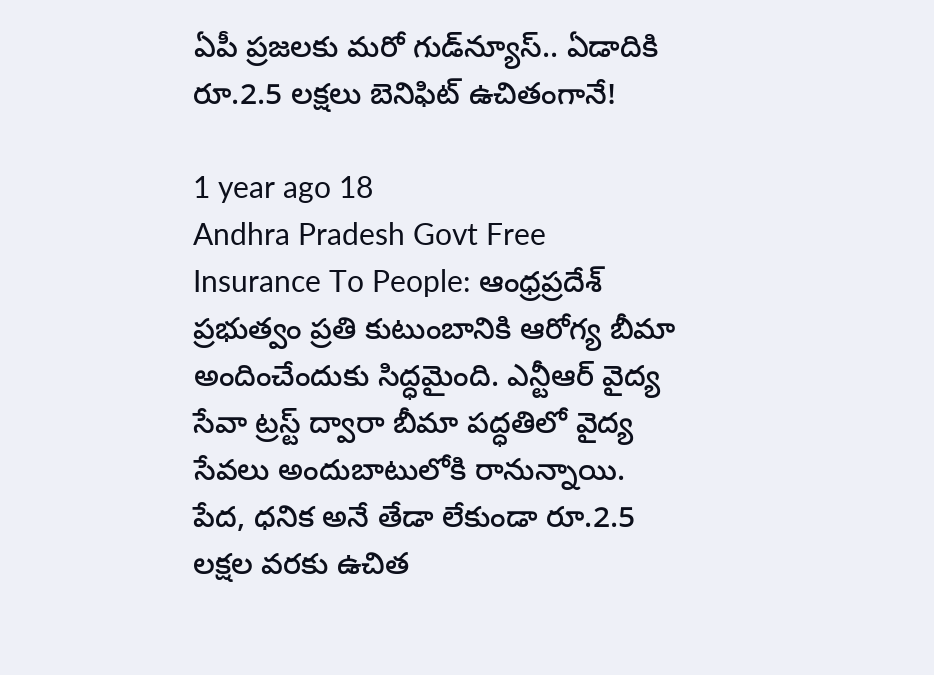ఏపీ ప్రజలకు మరో గుడ్‌న్యూస్.. ఏడాదికి రూ.2.5 లక్షలు బెనిఫిట్ ఉచితంగానే!

1 year ago 18
Andhra Pradesh Govt Free Insurance To People: ఆంధ్రప్రదేశ్ ప్రభుత్వం ప్రతి కుటుంబానికి ఆరోగ్య బీమా అందించేందుకు సిద్ధమైంది. ఎన్టీఆర్ వైద్య సేవా ట్రస్ట్ ద్వారా బీమా పద్ధతిలో వైద్య సేవలు అందుబాటులోకి రానున్నాయి. పేద, ధనిక అనే తేడా లేకుండా రూ.2.5 లక్షల వరకు ఉచిత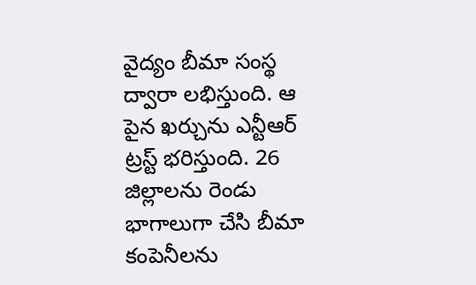వైద్యం బీమా సంస్థ ద్వారా లభిస్తుంది. ఆ పైన ఖర్చును ఎన్టీఆర్ ట్రస్ట్ భరిస్తుంది. 26 జిల్లాలను రెండు భాగాలుగా చేసి బీమా కంపెనీలను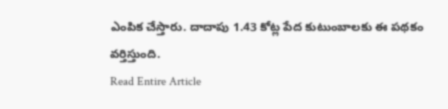ఎంపిక చేస్తారు. దాదాపు 1.43 కోట్ల పేద కుటుంబాలకు ఈ పథకం వర్తిస్తుంది.
Read Entire Article